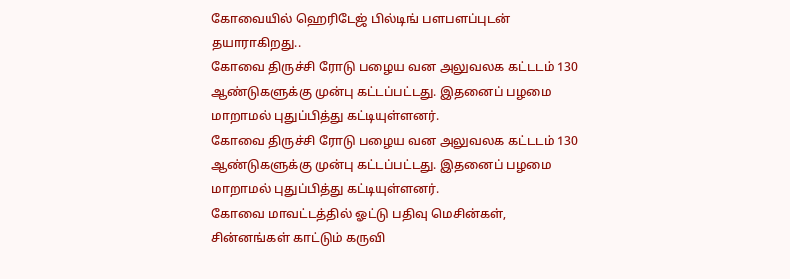கோவையில் ஹெரிடேஜ் பில்டிங் பளபளப்புடன் தயாராகிறது..
கோவை திருச்சி ரோடு பழைய வன அலுவலக கட்டடம் 130 ஆண்டுகளுக்கு முன்பு கட்டப்பட்டது. இதனைப் பழமை மாறாமல் புதுப்பித்து கட்டியுள்ளனர்.
கோவை திருச்சி ரோடு பழைய வன அலுவலக கட்டடம் 130 ஆண்டுகளுக்கு முன்பு கட்டப்பட்டது. இதனைப் பழமை மாறாமல் புதுப்பித்து கட்டியுள்ளனர்.
கோவை மாவட்டத்தில் ஓட்டு பதிவு மெசின்கள், சின்னங்கள் காட்டும் கருவி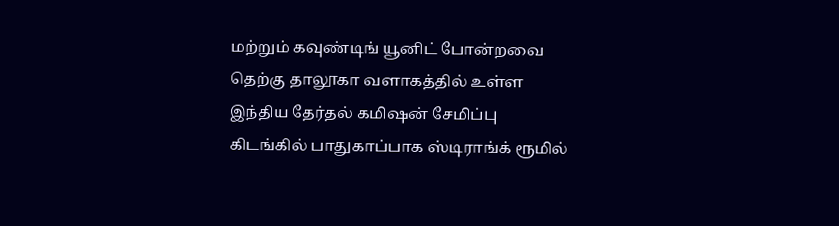மற்றும் கவுண்டிங் யூனிட் போன்றவை தெற்கு தாலூகா வளாகத்தில் உள்ள இந்திய தேர்தல் கமிஷன் சேமிப்பு கிடங்கில் பாதுகாப்பாக ஸ்டிராங்க் ரூமில்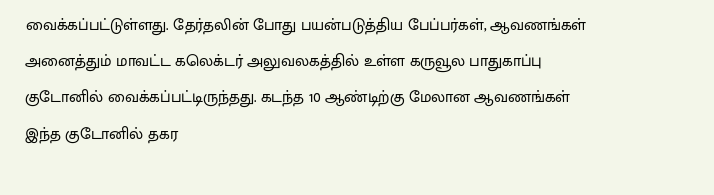வைக்கப்பட்டுள்ளது. தேர்தலின் போது பயன்படுத்திய பேப்பர்கள், ஆவணங்கள் அனைத்தும் மாவட்ட கலெக்டர் அலுவலகத்தில் உள்ள கருவூல பாதுகாப்பு குடோனில் வைக்கப்பட்டிருந்தது. கடந்த 10 ஆண்டிற்கு மேலான ஆவணங்கள் இந்த குடோனில் தகர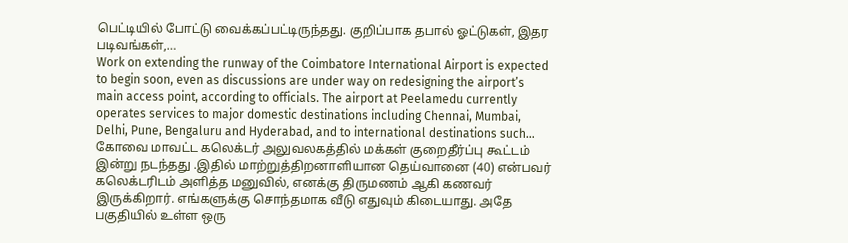பெட்டியில் போட்டு வைக்கப்பட்டிருந்தது. குறிப்பாக தபால் ஓட்டுகள், இதர படிவங்கள்,…
Work on extending the runway of the Coimbatore International Airport is expected to begin soon, even as discussions are under way on redesigning the airport’s main access point, according to officials. The airport at Peelamedu currently operates services to major domestic destinations including Chennai, Mumbai, Delhi, Pune, Bengaluru and Hyderabad, and to international destinations such…
கோவை மாவட்ட கலெக்டர் அலுவலகத்தில் மக்கள் குறைதீர்ப்பு கூட்டம் இன்று நடந்தது .இதில் மாற்றுத்திறனாளியான தெய்வானை (40) என்பவர் கலெக்டரிடம் அளித்த மனுவில், எனக்கு திருமணம் ஆகி கணவர் இருக்கிறார். எங்களுக்கு சொந்தமாக வீடு எதுவும் கிடையாது. அதே பகுதியில் உள்ள ஒரு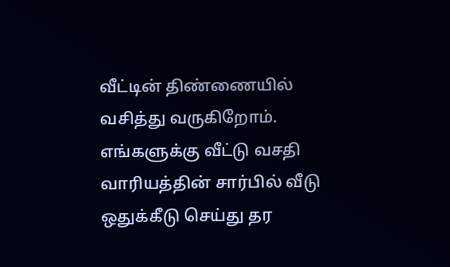வீட்டின் திண்ணையில் வசித்து வருகிறோம். எங்களுக்கு வீட்டு வசதி வாரியத்தின் சார்பில் வீடு ஒதுக்கீடு செய்து தர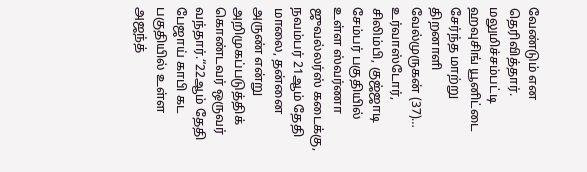வேண்டும் என தெரிவித்தார். மலுமிச்சம்பட்டி ஹவுசிங் யூனிட்டை சேர்ந்த மாற்று திறனாளி வேல்முருகன் (37)…
உர்வாஸ்டோர், சிலிம்பி, குஜ்ஜாடி சேம்பர் பகுதியில் உள்ள ஸ்வர்ணா ஜுவல்லர்ஸ் கடைக்கு, நவம்பர் 21ஆம் தேதி மாலை, தன்னை அருண் என்று அறிமுகப்படுத்திக் கொண்டவர் ஒருவர் வந்தார்.“22ஆம் தேதி பேஜாய் காபி கட பகுதியில் உள்ள அஜந்த்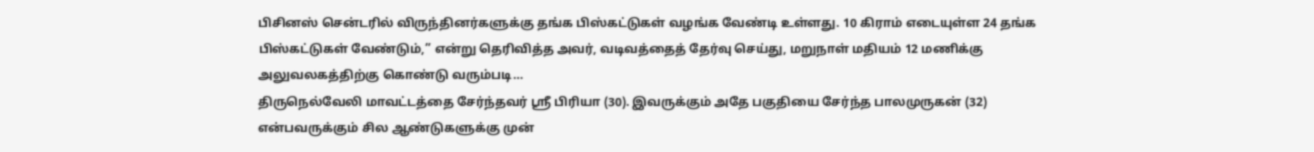பிசினஸ் சென்டரில் விருந்தினர்களுக்கு தங்க பிஸ்கட்டுகள் வழங்க வேண்டி உள்ளது. 10 கிராம் எடையுள்ள 24 தங்க பிஸ்கட்டுகள் வேண்டும்,” என்று தெரிவித்த அவர், வடிவத்தைத் தேர்வு செய்து, மறுநாள் மதியம் 12 மணிக்கு அலுவலகத்திற்கு கொண்டு வரும்படி…
திருநெல்வேலி மாவட்டத்தை சேர்ந்தவர் ஸ்ரீ பிரியா (30). இவருக்கும் அதே பகுதியை சேர்ந்த பாலமுருகன் (32) என்பவருக்கும் சில ஆண்டுகளுக்கு முன்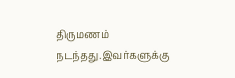திருமணம் நடந்தது.இவர்களுக்கு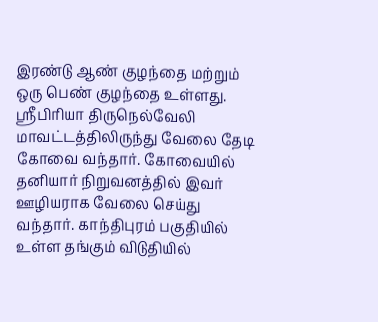இரண்டு ஆண் குழந்தை மற்றும் ஒரு பெண் குழந்தை உள்ளது. ஸ்ரீபிரியா திருநெல்வேலி மாவட்டத்திலிருந்து வேலை தேடி கோவை வந்தார். கோவையில் தனியார் நிறுவனத்தில் இவர் ஊழியராக வேலை செய்து வந்தார். காந்திபுரம் பகுதியில் உள்ள தங்கும் விடுதியில்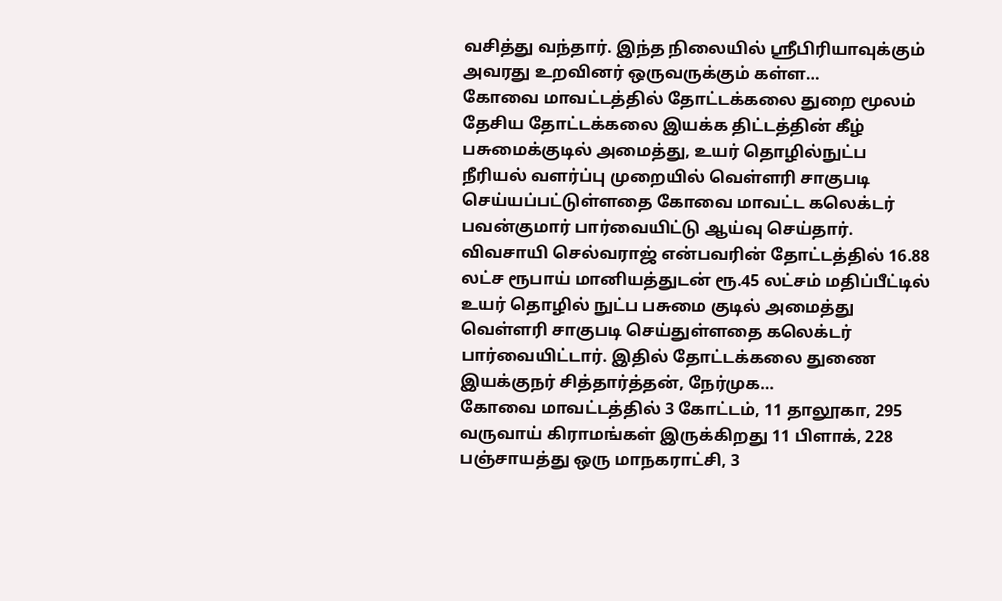வசித்து வந்தார். இந்த நிலையில் ஸ்ரீபிரியாவுக்கும் அவரது உறவினர் ஒருவருக்கும் கள்ள…
கோவை மாவட்டத்தில் தோட்டக்கலை துறை மூலம் தேசிய தோட்டக்கலை இயக்க திட்டத்தின் கீழ் பசுமைக்குடில் அமைத்து, உயர் தொழில்நுட்ப நீரியல் வளர்ப்பு முறையில் வெள்ளரி சாகுபடி செய்யப்பட்டுள்ளதை கோவை மாவட்ட கலெக்டர் பவன்குமார் பார்வையிட்டு ஆய்வு செய்தார். விவசாயி செல்வராஜ் என்பவரின் தோட்டத்தில் 16.88 லட்ச ரூபாய் மானியத்துடன் ரூ.45 லட்சம் மதிப்பீட்டில் உயர் தொழில் நுட்ப பசுமை குடில் அமைத்து வெள்ளரி சாகுபடி செய்துள்ளதை கலெக்டர் பார்வையிட்டார். இதில் தோட்டக்கலை துணை இயக்குநர் சித்தார்த்தன், நேர்முக…
கோவை மாவட்டத்தில் 3 கோட்டம், 11 தாலூகா, 295 வருவாய் கிராமங்கள் இருக்கிறது 11 பிளாக், 228 பஞ்சாயத்து ஒரு மாநகராட்சி, 3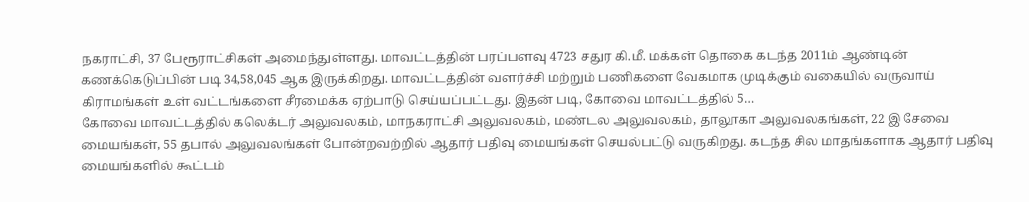நகராட்சி, 37 பேரூராட்சிகள் அமைந்துள்ளது. மாவட்டத்தின் பரப்பளவு 4723 சதுர கி.மீ. மக்கள் தொகை கடந்த 2011ம் ஆண்டின் கணக்கெடுப்பின் படி 34,58,045 ஆக இருக்கிறது. மாவட்டத்தின் வளர்ச்சி மற்றும் பணிகளை வேகமாக முடிக்கும் வகையில் வருவாய் கிராமங்கள் உள் வட்டங்களை சீரமைக்க ஏற்பாடு செய்யப்பட்டது. இதன் படி, கோவை மாவட்டத்தில் 5…
கோவை மாவட்டத்தில் கலெக்டர் அலுவலகம், மாநகராட்சி அலுவலகம், மண்டல அலுவலகம், தாலூகா அலுவலகங்கள், 22 இ சேவை மையங்கள், 55 தபால் அலுவலங்கள் போன்றவற்றில் ஆதார் பதிவு மையங்கள் செயல்பட்டு வருகிறது. கடந்த சில மாதங்களாக ஆதார் பதிவு மையங்களில் கூட்டம்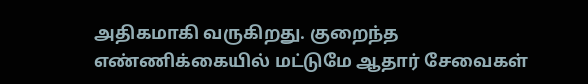அதிகமாகி வருகிறது. குறைந்த எண்ணிக்கையில் மட்டுமே ஆதார் சேவைகள்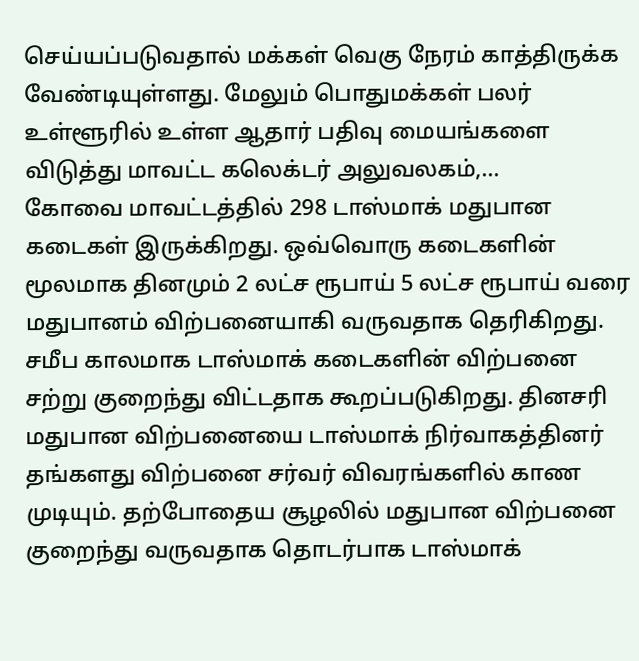செய்யப்படுவதால் மக்கள் வெகு நேரம் காத்திருக்க வேண்டியுள்ளது. மேலும் பொதுமக்கள் பலர் உள்ளூரில் உள்ள ஆதார் பதிவு மையங்களை விடுத்து மாவட்ட கலெக்டர் அலுவலகம்,…
கோவை மாவட்டத்தில் 298 டாஸ்மாக் மதுபான கடைகள் இருக்கிறது. ஒவ்வொரு கடைகளின் மூலமாக தினமும் 2 லட்ச ரூபாய் 5 லட்ச ரூபாய் வரை மதுபானம் விற்பனையாகி வருவதாக தெரிகிறது. சமீப காலமாக டாஸ்மாக் கடைகளின் விற்பனை சற்று குறைந்து விட்டதாக கூறப்படுகிறது. தினசரி மதுபான விற்பனையை டாஸ்மாக் நிர்வாகத்தினர் தங்களது விற்பனை சர்வர் விவரங்களில் காண முடியும். தற்போதைய சூழலில் மதுபான விற்பனை குறைந்து வருவதாக தொடர்பாக டாஸ்மாக்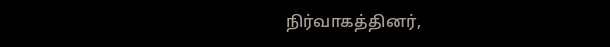நிர்வாகத்தினர்,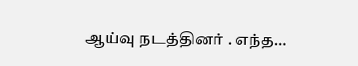ஆய்வு நடத்தினர் . எந்த…